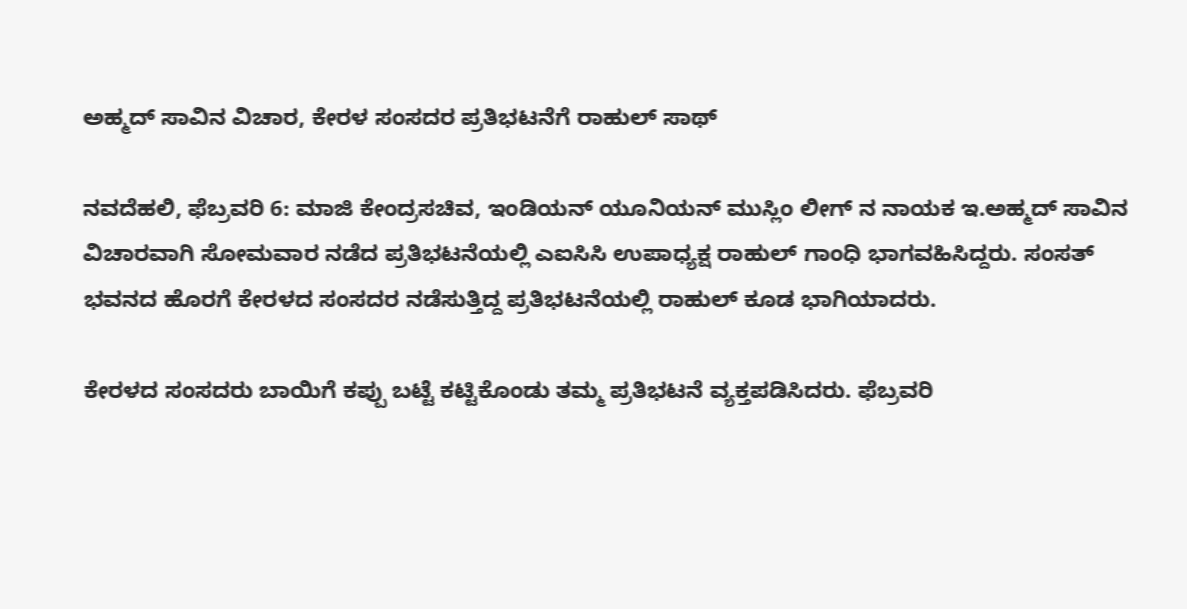ಅಹ್ಮದ್ ಸಾವಿನ ವಿಚಾರ, ಕೇರಳ ಸಂಸದರ ಪ್ರತಿಭಟನೆಗೆ ರಾಹುಲ್ ಸಾಥ್

ನವದೆಹಲಿ, ಫೆಬ್ರವರಿ 6: ಮಾಜಿ ಕೇಂದ್ರಸಚಿವ, ಇಂಡಿಯನ್ ಯೂನಿಯನ್ ಮುಸ್ಲಿಂ ಲೀಗ್ ನ ನಾಯಕ ಇ.ಅಹ್ಮದ್ ಸಾವಿನ ವಿಚಾರವಾಗಿ ಸೋಮವಾರ ನಡೆದ ಪ್ರತಿಭಟನೆಯಲ್ಲಿ ಎಐಸಿಸಿ ಉಪಾಧ್ಯಕ್ಷ ರಾಹುಲ್ ಗಾಂಧಿ ಭಾಗವಹಿಸಿದ್ದರು. ಸಂಸತ್ ಭವನದ ಹೊರಗೆ ಕೇರಳದ ಸಂಸದರ ನಡೆಸುತ್ತಿದ್ದ ಪ್ರತಿಭಟನೆಯಲ್ಲಿ ರಾಹುಲ್ ಕೂಡ ಭಾಗಿಯಾದರು.

ಕೇರಳದ ಸಂಸದರು ಬಾಯಿಗೆ ಕಪ್ಪು ಬಟ್ಟೆ ಕಟ್ಟಿಕೊಂಡು ತಮ್ಮ ಪ್ರತಿಭಟನೆ ವ್ಯಕ್ತಪಡಿಸಿದರು. ಫೆಬ್ರವರಿ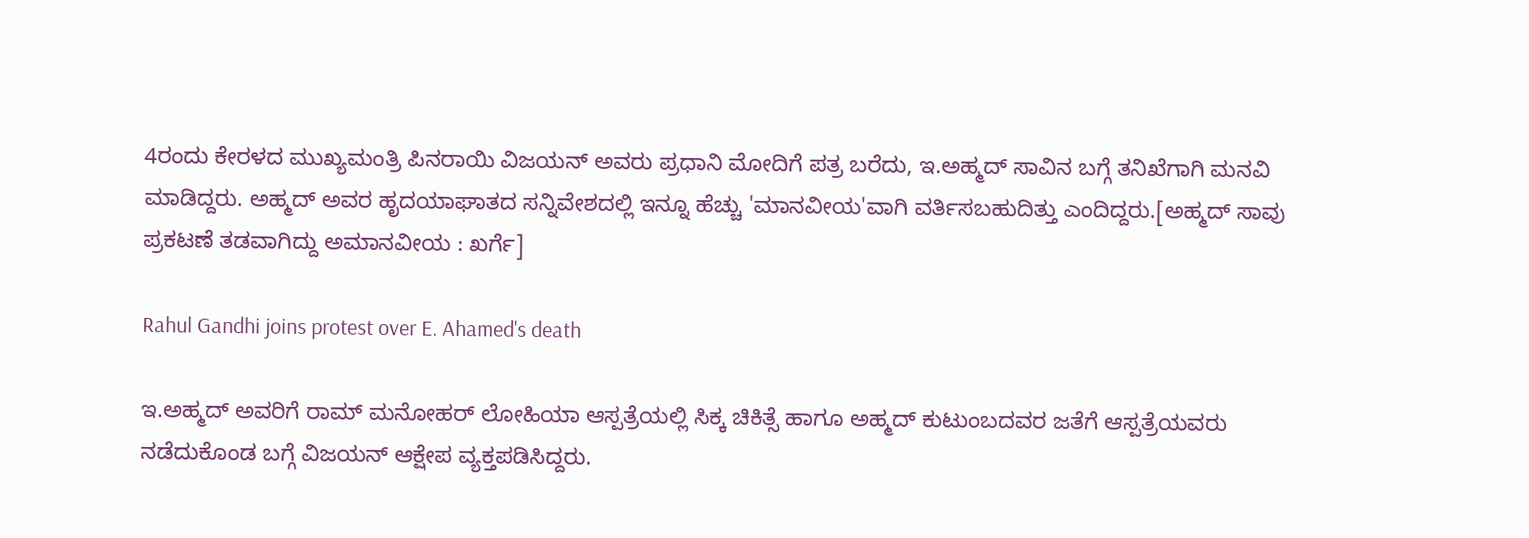4ರಂದು ಕೇರಳದ ಮುಖ್ಯಮಂತ್ರಿ ಪಿನರಾಯಿ ವಿಜಯನ್ ಅವರು ಪ್ರಧಾನಿ ಮೋದಿಗೆ ಪತ್ರ ಬರೆದು, ಇ.ಅಹ್ಮದ್ ಸಾವಿನ ಬಗ್ಗೆ ತನಿಖೆಗಾಗಿ ಮನವಿ ಮಾಡಿದ್ದರು. ಅಹ್ಮದ್ ಅವರ ಹೃದಯಾಘಾತದ ಸನ್ನಿವೇಶದಲ್ಲಿ ಇನ್ನೂ ಹೆಚ್ಚು 'ಮಾನವೀಯ'ವಾಗಿ ವರ್ತಿಸಬಹುದಿತ್ತು ಎಂದಿದ್ದರು.[ಅಹ್ಮದ್ ಸಾವು ಪ್ರಕಟಣೆ ತಡವಾಗಿದ್ದು ಅಮಾನವೀಯ : ಖರ್ಗೆ]

Rahul Gandhi joins protest over E. Ahamed's death

ಇ.ಅಹ್ಮದ್ ಅವರಿಗೆ ರಾಮ್ ಮನೋಹರ್ ಲೋಹಿಯಾ ಆಸ್ಪತ್ರೆಯಲ್ಲಿ ಸಿಕ್ಕ ಚಿಕಿತ್ಸೆ ಹಾಗೂ ಅಹ್ಮದ್ ಕುಟುಂಬದವರ ಜತೆಗೆ ಆಸ್ಪತ್ರೆಯವರು ನಡೆದುಕೊಂಡ ಬಗ್ಗೆ ವಿಜಯನ್ ಆಕ್ಷೇಪ ವ್ಯಕ್ತಪಡಿಸಿದ್ದರು.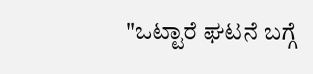"ಒಟ್ಟಾರೆ ಘಟನೆ ಬಗ್ಗೆ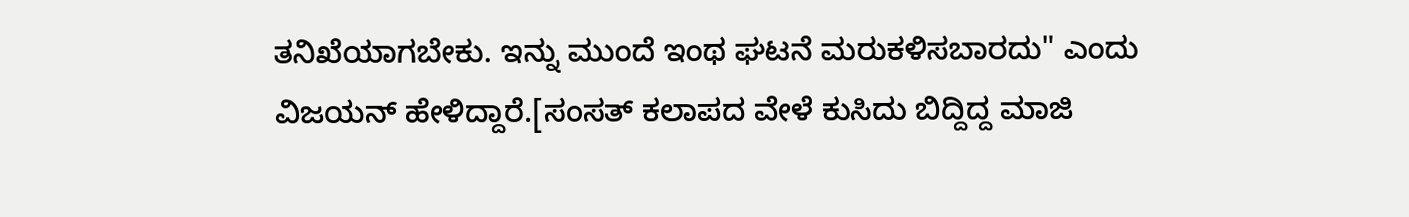ತನಿಖೆಯಾಗಬೇಕು. ಇನ್ನು ಮುಂದೆ ಇಂಥ ಘಟನೆ ಮರುಕಳಿಸಬಾರದು" ಎಂದು ವಿಜಯನ್ ಹೇಳಿದ್ದಾರೆ.[ಸಂಸತ್ ಕಲಾಪದ ವೇಳೆ ಕುಸಿದು ಬಿದ್ದಿದ್ದ ಮಾಜಿ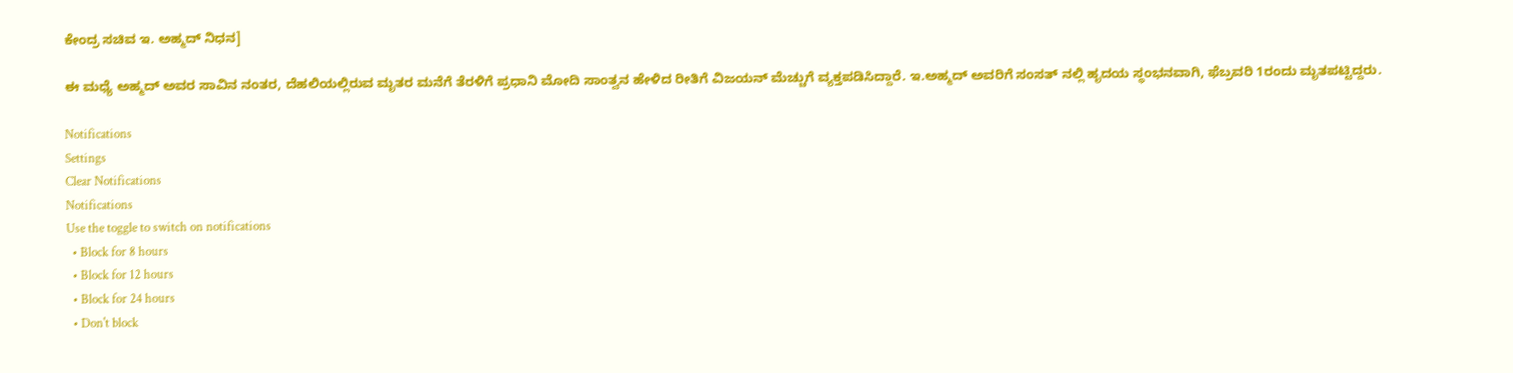ಕೇಂದ್ರ ಸಚಿವ ಇ. ಅಹ್ಮದ್ ನಿಧನ]

ಈ ಮಧ್ಯೆ ಅಹ್ಮದ್ ಅವರ ಸಾವಿನ ನಂತರ, ದೆಹಲಿಯಲ್ಲಿರುವ ಮೃತರ ಮನೆಗೆ ತೆರಳಿಗೆ ಪ್ರಧಾನಿ ಮೋದಿ ಸಾಂತ್ವನ ಹೇಳಿದ ರೀತಿಗೆ ವಿಜಯನ್ ಮೆಚ್ಚುಗೆ ವ್ಯಕ್ತಪಡಿಸಿದ್ದಾರೆ. ಇ.ಅಹ್ಮದ್ ಅವರಿಗೆ ಸಂಸತ್ ನಲ್ಲಿ ಹೃದಯ ಸ್ಥಂಭನವಾಗಿ, ಫೆಬ್ರವರಿ 1ರಂದು ಮೃತಪಟ್ಟಿದ್ದರು.

Notifications
Settings
Clear Notifications
Notifications
Use the toggle to switch on notifications
  • Block for 8 hours
  • Block for 12 hours
  • Block for 24 hours
  • Don't block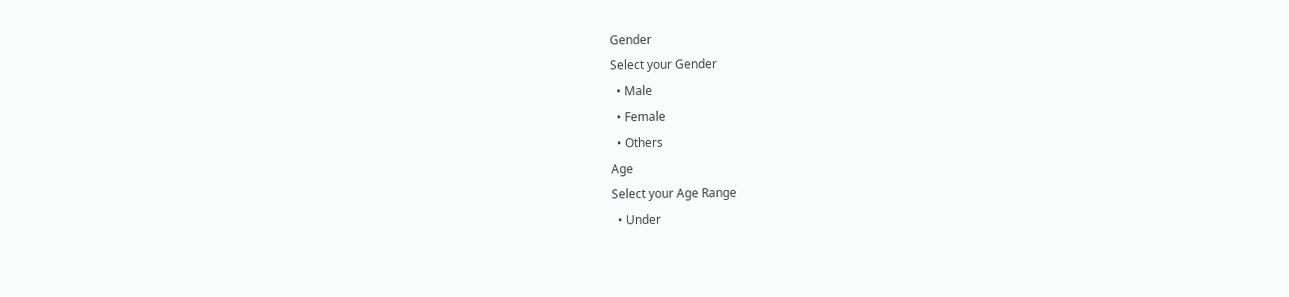Gender
Select your Gender
  • Male
  • Female
  • Others
Age
Select your Age Range
  • Under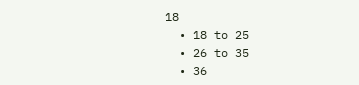18
  • 18 to 25
  • 26 to 35
  • 36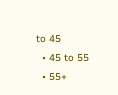to 45
  • 45 to 55
  • 55+